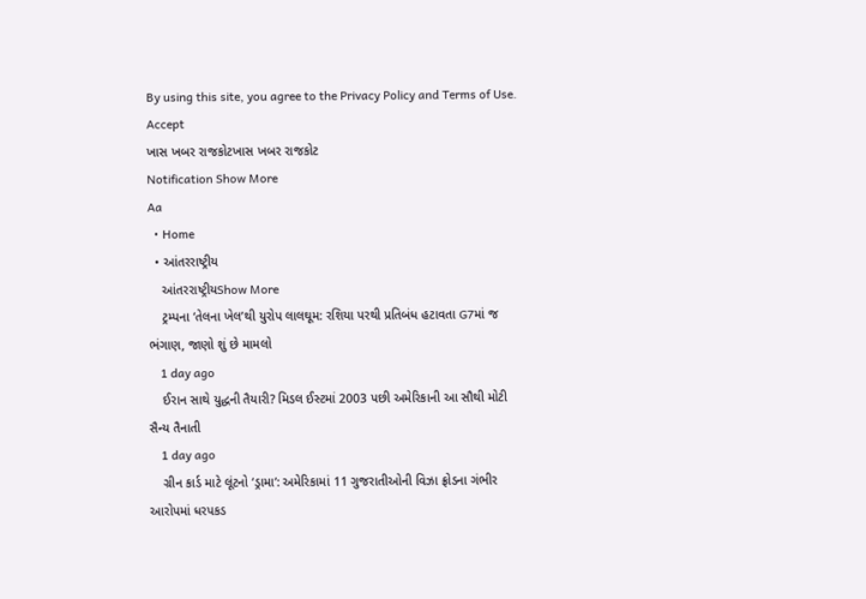By using this site, you agree to the Privacy Policy and Terms of Use.
Accept
ખાસ ખબર રાજકોટખાસ ખબર રાજકોટ
Notification Show More
Aa
  • Home
  • આંતરરાષ્ટ્રીય
    આંતરરાષ્ટ્રીયShow More
    ટ્રમ્પના ‘તેલના ખેલ’થી યુરોપ લાલઘૂમ: રશિયા પરથી પ્રતિબંધ હટાવતા G7માં જ ભંગાણ, જાણો શું છે મામલો
    1 day ago
    ઈરાન સાથે યુદ્ધની તૈયારી? મિડલ ઈસ્ટમાં 2003 પછી અમેરિકાની આ સૌથી મોટી સૈન્ય તૈનાતી
    1 day ago
    ગ્રીન કાર્ડ માટે લૂંટનો ‘ડ્રામા’: અમેરિકામાં 11 ગુજરાતીઓની વિઝા ફ્રોડના ગંભીર આરોપમાં ધરપકડ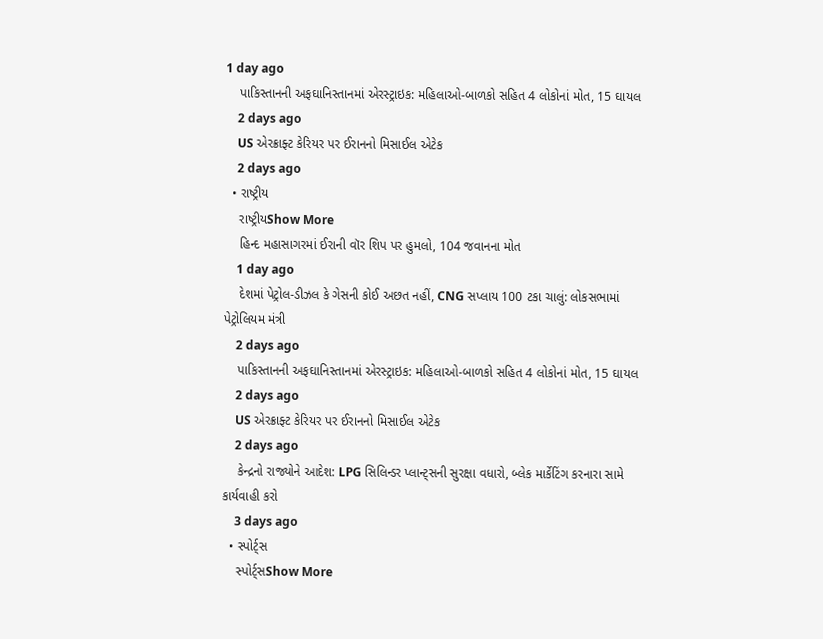1 day ago
    પાકિસ્તાનની અફઘાનિસ્તાનમાં એરસ્ટ્રાઇક: મહિલાઓ-બાળકો સહિત 4 લોકોનાં મોત, 15 ઘાયલ
    2 days ago
    US એરક્રાફ્ટ કેરિયર પર ઈરાનનો મિસાઈલ એટેક
    2 days ago
  • રાષ્ટ્રીય
    રાષ્ટ્રીયShow More
    હિન્દ મહાસાગરમાં ઈરાની વૉર શિપ પર હુમલો, 104 જવાનના મોત
    1 day ago
    દેશમાં પેટ્રોલ-ડીઝલ કે ગેસની કોઈ અછત નહીં, CNG સપ્લાય 100 ટકા ચાલું: લોકસભામાં પેટ્રોલિયમ મંત્રી
    2 days ago
    પાકિસ્તાનની અફઘાનિસ્તાનમાં એરસ્ટ્રાઇક: મહિલાઓ-બાળકો સહિત 4 લોકોનાં મોત, 15 ઘાયલ
    2 days ago
    US એરક્રાફ્ટ કેરિયર પર ઈરાનનો મિસાઈલ એટેક
    2 days ago
    કેન્દ્રનો રાજ્યોને આદેશ: LPG સિલિન્ડર પ્લાન્ટ્સની સુરક્ષા વધારો, બ્લેક માર્કેટિંગ કરનારા સામે કાર્યવાહી કરો
    3 days ago
  • સ્પોર્ટ્સ
    સ્પોર્ટ્સShow More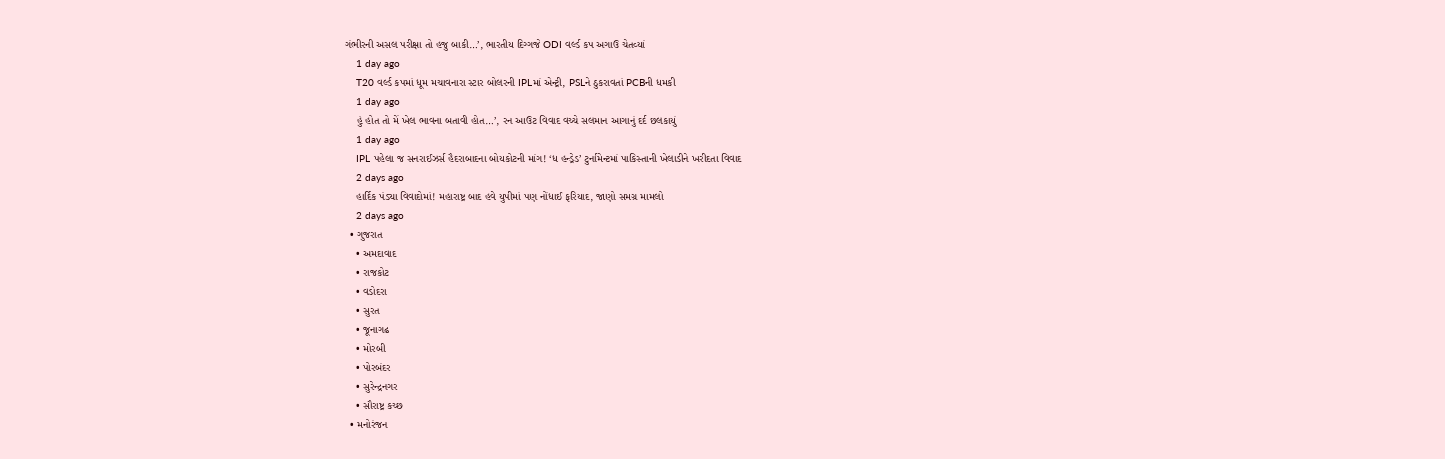ગંભીરની અસલ પરીક્ષા તો હજુ બાકી…’, ભારતીય દિગ્ગજે ODI વર્લ્ડ કપ અગાઉ ચેતવ્યાં
    1 day ago
    T20 વર્લ્ડ કપમાં ધૂમ મચાવનારા સ્ટાર બોલરની IPLમાં એન્ટ્રી, PSLને ઠુકરાવતાં PCBની ધમકી
    1 day ago
    હું હોત તો મેં ખેલ ભાવના બતાવી હોત…’, રન આઉટ વિવાદ વચ્ચે સલમાન આગાનું દર્દ છલકાયું
    1 day ago
    IPL પહેલા જ સનરાઈઝર્સ હૈદરાબાદના બોયકોટની માંગ! ‘ધ હન્ડ્રેડ’ ટુર્નામેન્ટમાં પાકિસ્તાની ખેલાડીને ખરીદતા વિવાદ
    2 days ago
    હાર્દિક પંડ્યા વિવાદોમાં! મહારાષ્ટ્ર બાદ હવે યુપીમાં પણ નોંધાઈ ફરિયાદ, જાણો સમગ્ર મામલો
    2 days ago
  • ગુજરાત
    • અમદાવાદ
    • રાજકોટ
    • વડોદરા
    • સુરત
    • જૂનાગઢ
    • મોરબી
    • પોરબંદર
    • સુરેન્દ્રનગર
    • સૌરાષ્ટ્ર કચ્છ
  • મનોરંજન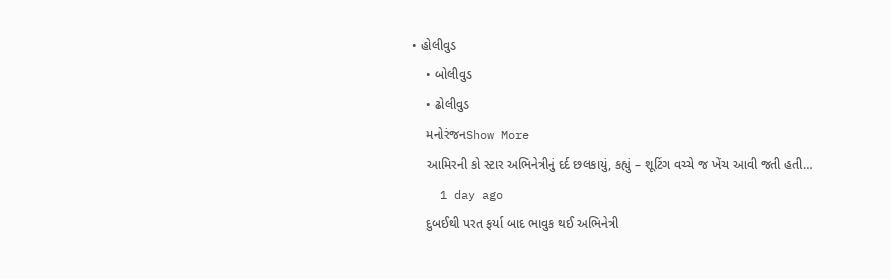• હોલીવુડ
    • બોલીવુડ
    • ઢોલીવુડ
    મનોરંજનShow More
    આમિરની કો સ્ટાર અભિનેત્રીનું દર્દ છલકાયું, કહ્યું – શૂટિંગ વચ્ચે જ ખેંચ આવી જતી હતી…
    1 day ago
    દુબઈથી પરત ફર્યા બાદ ભાવુક થઈ અભિનેત્રી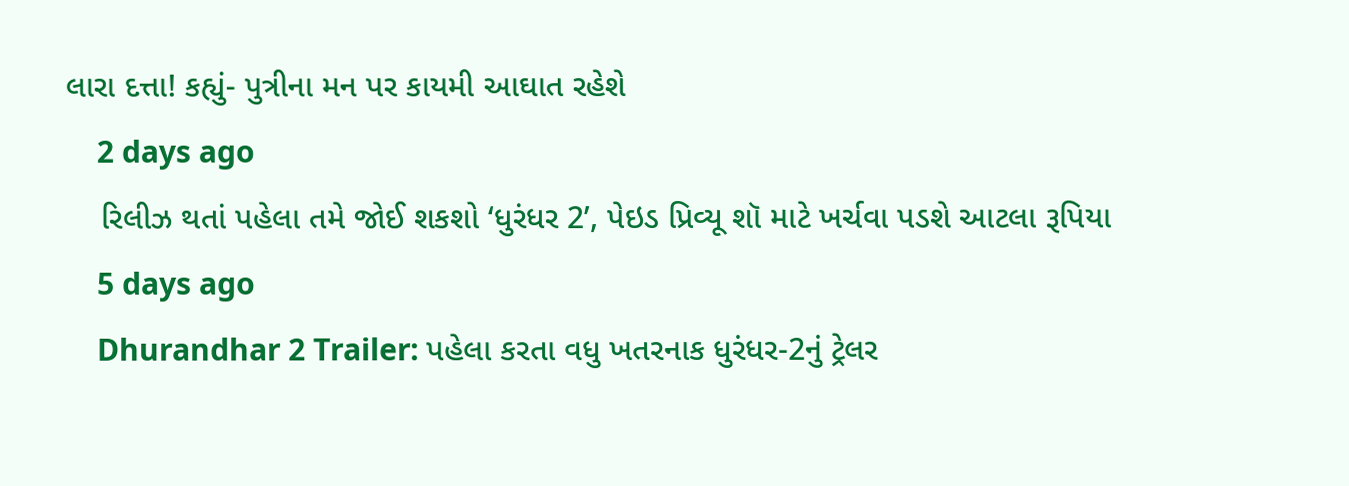લારા દત્તા! કહ્યું- પુત્રીના મન પર કાયમી આઘાત રહેશે
    2 days ago
    રિલીઝ થતાં પહેલા તમે જોઈ શકશો ‘ધુરંધર 2’, પેઇડ પ્રિવ્યૂ શૉ માટે ખર્ચવા પડશે આટલા રૂપિયા
    5 days ago
    Dhurandhar 2 Trailer: પહેલા કરતા વધુ ખતરનાક ધુરંધર-2નું ટ્રેલર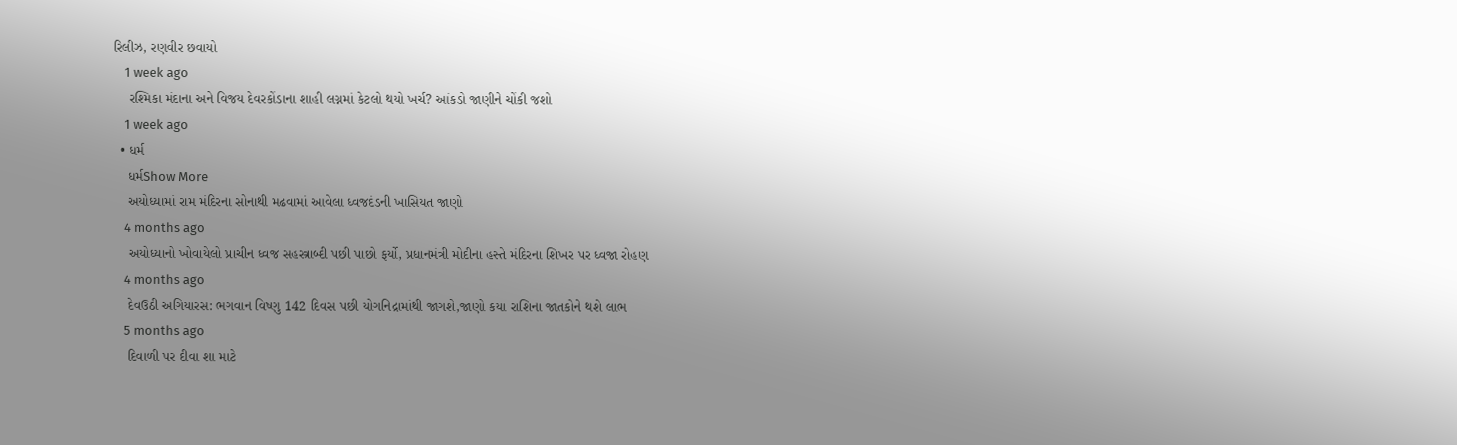રિલીઝ, રણવીર છવાયો
    1 week ago
    રશ્મિકા મંદાના અને વિજય દેવરકોંડાના શાહી લગ્નમાં કેટલો થયો ખર્ચ? આંકડો જાણીને ચોંકી જશો
    1 week ago
  • ધર્મ
    ધર્મShow More
    અયોધ્યામાં રામ મંદિરના સોનાથી મઢવામાં આવેલા ધ્વજદંડની ખાસિયત જાણો
    4 months ago
    અયોધ્યાનો ખોવાયેલો પ્રાચીન ધ્વજ સહસ્ત્રાબ્દી પછી પાછો ફર્યો, પ્રધાનમંત્રી મોદીના હસ્તે મંદિરના શિખર પર ધ્વજા રોહણ
    4 months ago
    દેવઉઠી અગિયારસ: ભગવાન વિષ્ણુ 142 દિવસ પછી યોગનિદ્રામાંથી જાગશે,જાણો કયા રાશિના જાતકોને થશે લાભ
    5 months ago
    દિવાળી પર દીવા શા માટે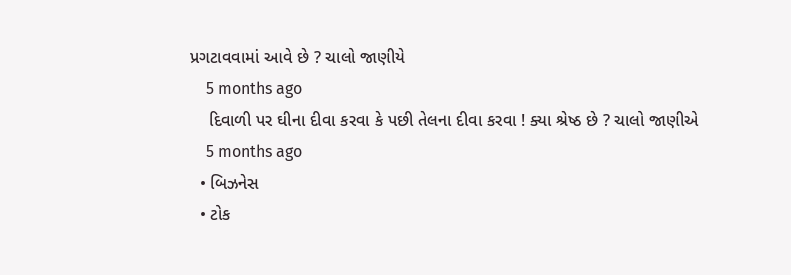પ્રગટાવવામાં આવે છે ? ચાલો જાણીયે
    5 months ago
    દિવાળી પર ઘીના દીવા કરવા કે પછી તેલના દીવા કરવા ! ક્યા શ્રેષ્ઠ છે ? ચાલો જાણીએ
    5 months ago
  • બિઝનેસ
  • ટોક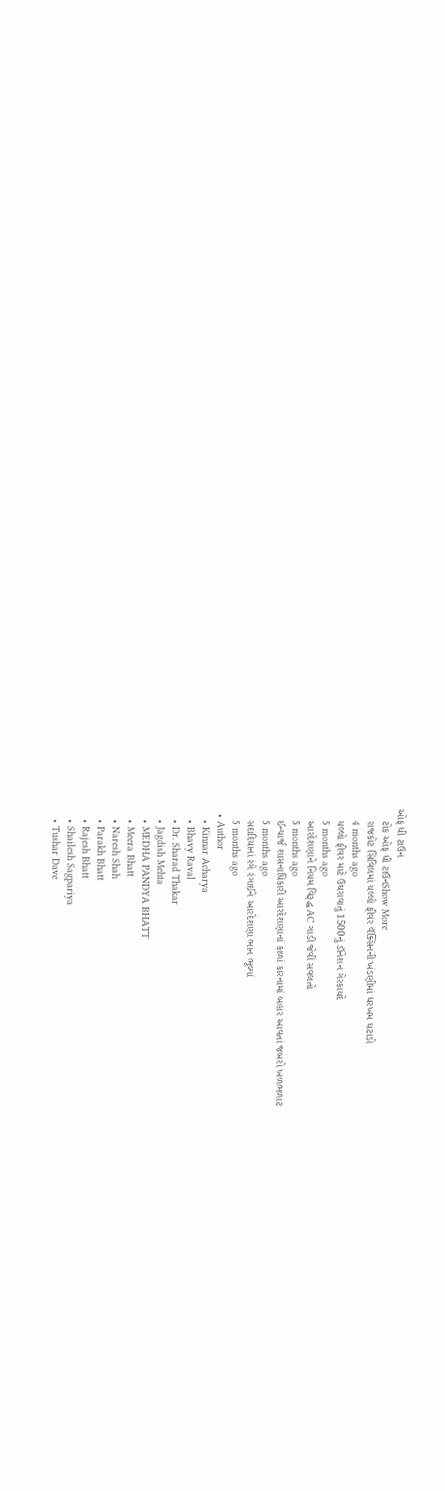ઓફ ધી ટાઉન
    ટોક ઓફ ધી ટાઉનShow More
    રાજકોટ સિવિલમાં યલ્લો ફીવર વૅક્સિનની ખંડણીમાં ધરખમ ઘટાડો
    4 months ago
    યલ્લો ફીવર માટે ઉઘરાવાતું 1500નું ડૉનેશન ગેરકાયદે
    5 months ago
    આરદેશણાને નિયમ વિરૂદ્ધ AC ગાડી જેવી સવલતો
    5 months ago
    ઈન્ચાર્જ શાસનાધિકારી આરદેશણાનાં કાળાં કારનામાં બહાર આવતાં જબરો ખળભળાટ
    5 months ago
    સદાદિયાનાં રંગે રંગાઈને આરદેશણા ભાન ભૂલ્યાં
    5 months ago
  • Author
    • Kinnar Acharya
    • Bhavy Raval
    • Dr. Sharad Thakar
    • Jagdish Mehta
    • MEDHA PANDYA BHATT
    • Meera Bhatt
    • Naresh Shah
    • Parakh Bhatt
    • Rajesh Bhatt
    • Shailesh Sagpariya
    • Tushar Dave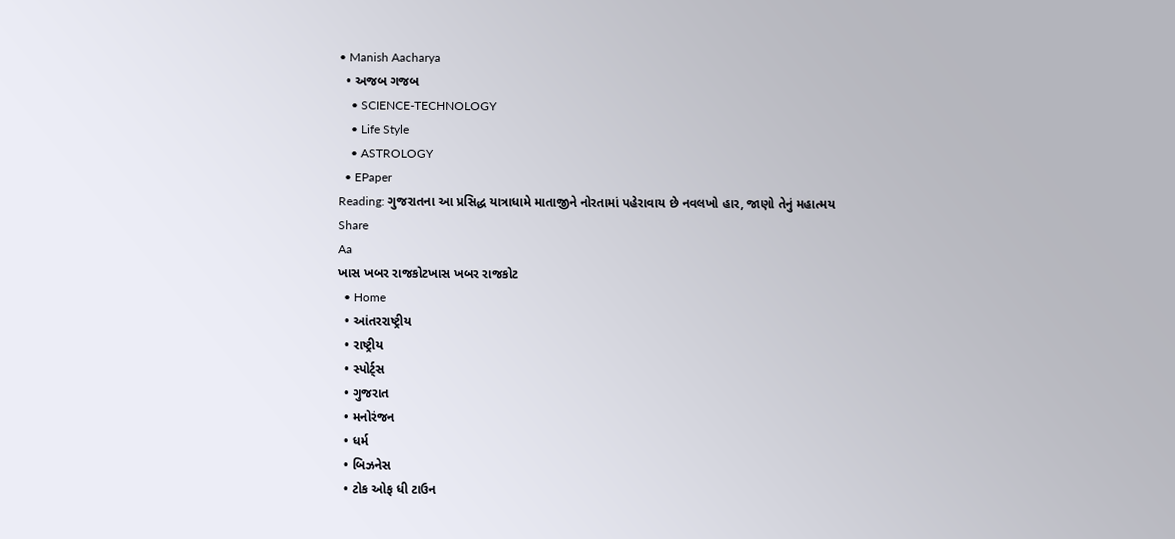• Manish Aacharya
  • અજબ ગજબ
    • SCIENCE-TECHNOLOGY
    • Life Style
    • ASTROLOGY
  • EPaper
Reading: ગુજરાતના આ પ્રસિદ્ધ યાત્રાધામે માતાજીને નોરતામાં પહેરાવાય છે નવલખો હાર, જાણો તેનું મહાત્મય
Share
Aa
ખાસ ખબર રાજકોટખાસ ખબર રાજકોટ
  • Home
  • આંતરરાષ્ટ્રીય
  • રાષ્ટ્રીય
  • સ્પોર્ટ્સ
  • ગુજરાત
  • મનોરંજન
  • ધર્મ
  • બિઝનેસ
  • ટોક ઓફ ધી ટાઉન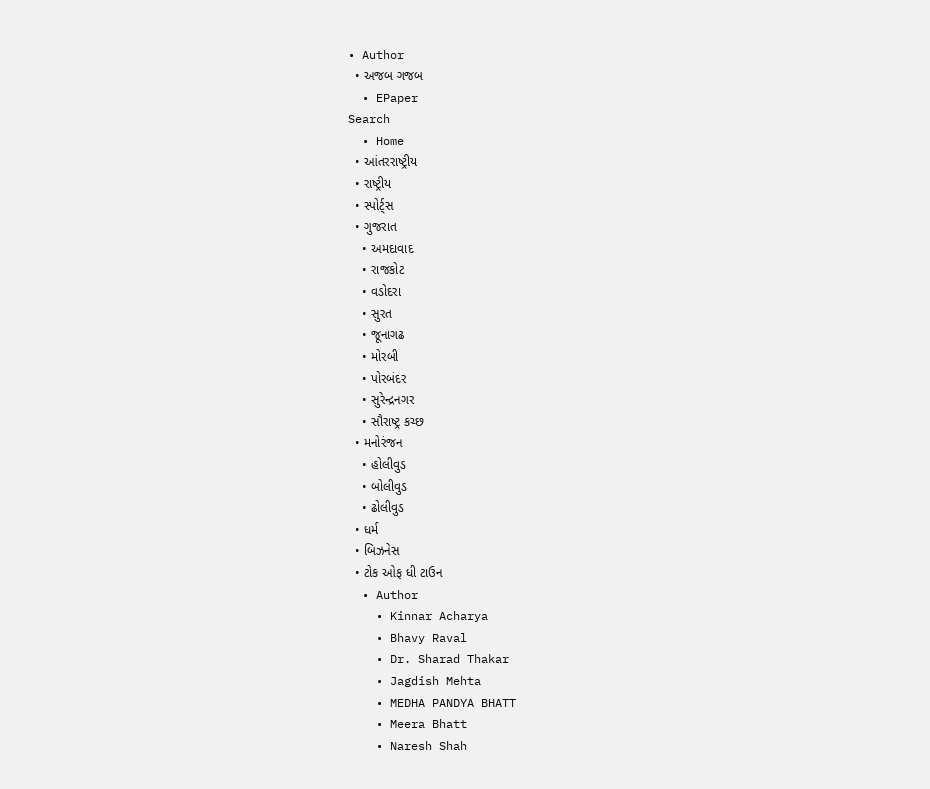• Author
  • અજબ ગજબ
  • EPaper
Search
  • Home
  • આંતરરાષ્ટ્રીય
  • રાષ્ટ્રીય
  • સ્પોર્ટ્સ
  • ગુજરાત
    • અમદાવાદ
    • રાજકોટ
    • વડોદરા
    • સુરત
    • જૂનાગઢ
    • મોરબી
    • પોરબંદર
    • સુરેન્દ્રનગર
    • સૌરાષ્ટ્ર કચ્છ
  • મનોરંજન
    • હોલીવુડ
    • બોલીવુડ
    • ઢોલીવુડ
  • ધર્મ
  • બિઝનેસ
  • ટોક ઓફ ધી ટાઉન
  • Author
    • Kinnar Acharya
    • Bhavy Raval
    • Dr. Sharad Thakar
    • Jagdish Mehta
    • MEDHA PANDYA BHATT
    • Meera Bhatt
    • Naresh Shah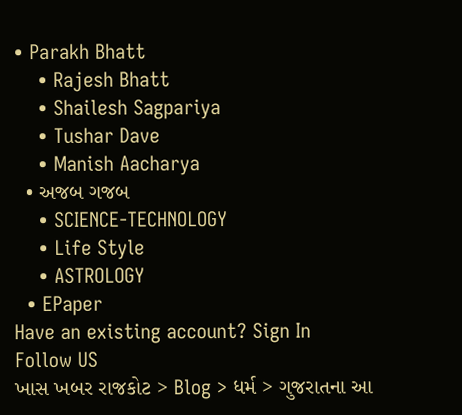• Parakh Bhatt
    • Rajesh Bhatt
    • Shailesh Sagpariya
    • Tushar Dave
    • Manish Aacharya
  • અજબ ગજબ
    • SCIENCE-TECHNOLOGY
    • Life Style
    • ASTROLOGY
  • EPaper
Have an existing account? Sign In
Follow US
ખાસ ખબર રાજકોટ > Blog > ધર્મ > ગુજરાતના આ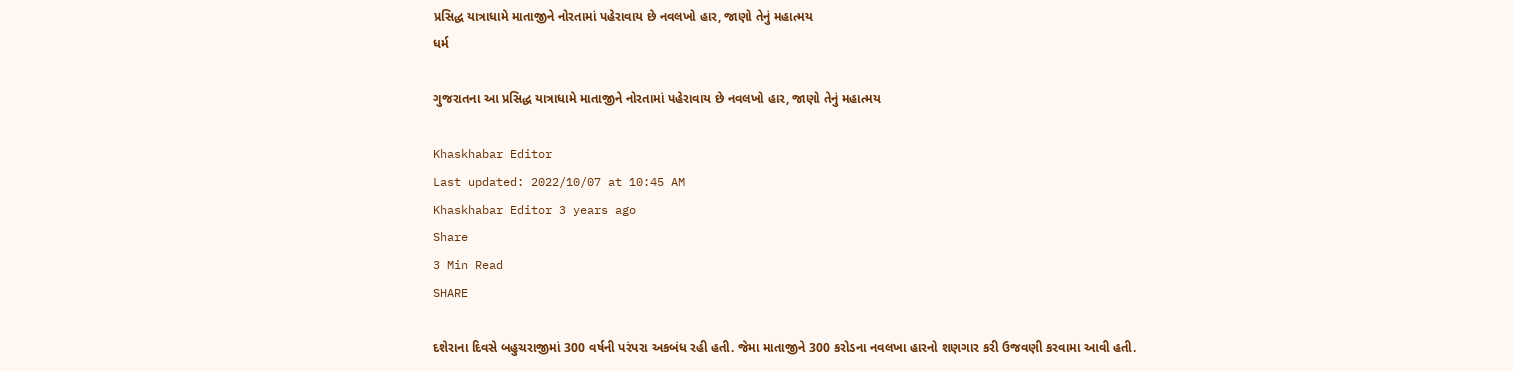પ્રસિદ્ધ યાત્રાધામે માતાજીને નોરતામાં પહેરાવાય છે નવલખો હાર, જાણો તેનું મહાત્મય
ધર્મ

ગુજરાતના આ પ્રસિદ્ધ યાત્રાધામે માતાજીને નોરતામાં પહેરાવાય છે નવલખો હાર, જાણો તેનું મહાત્મય

Khaskhabar Editor
Last updated: 2022/10/07 at 10:45 AM
Khaskhabar Editor 3 years ago
Share
3 Min Read
SHARE

દશેરાના દિવસે બહુચરાજીમાં 300 વર્ષની પરંપરા અકબંધ રહી હતી. જેમા માતાજીને 300 કરોડના નવલખા હારનો શણગાર કરી ઉજવણી કરવામા આવી હતી.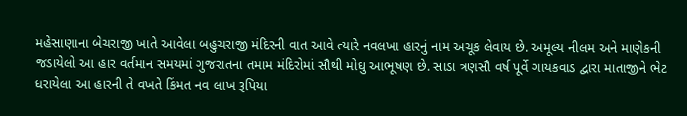મહેસાણાના બેચરાજી ખાતે આવેલા બહુચરાજી મંદિરની વાત આવે ત્યારે નવલખા હારનું નામ અચૂક લેવાય છે. અમૂલ્ય નીલમ અને માણેકની જડાયેલો આ હાર વર્તમાન સમયમાં ગુજરાતના તમામ મંદિરોમાં સૌથી મોઘુ આભૂષણ છે. સાડા ત્રણસૌ વર્ષ પૂર્વે ગાયકવાડ દ્વારા માતાજીને ભેટ ધરાયેલા આ હારની તે વખતે કિંમત નવ લાખ રૂપિયા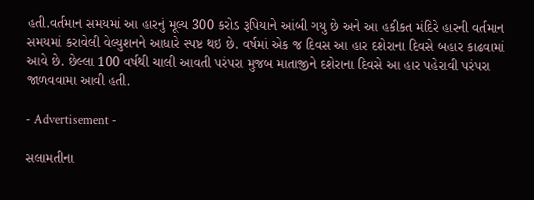હતી.વર્તમાન સમયમાં આ હારનું મૂલ્ય 300 કરોડ રૂપિયાને આંબી ગયુ છે અને આ હકીકત મંદિરે હારની વર્તમાન સમયમાં કરાવેલી વેલ્યુશનને આધારે સ્પષ્ટ થઇ છે. વર્ષમાં એક જ દિવસ આ હાર દશેરાના દિવસે બહાર કાઢવામાં આવે છે. છેલ્લા 100 વર્ષથી ચાલી આવતી પરંપરા મુજબ માતાજીને દશેરાના દિવસે આ હાર પહેરાવી પરંપરા જાળવવામા આવી હતી.

- Advertisement -

સલામતીના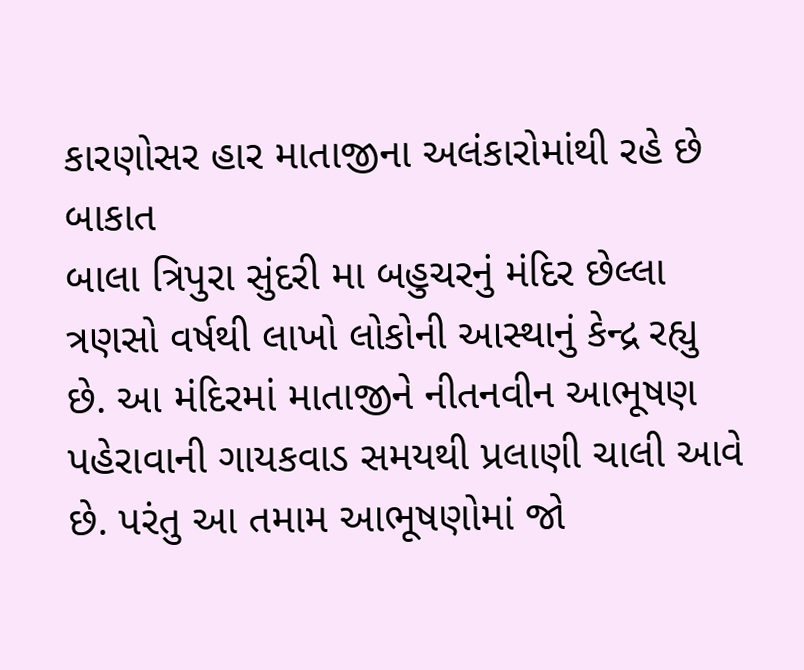કારણોસર હાર માતાજીના અલંકારોમાંથી રહે છે બાકાત
બાલા ત્રિપુરા સુંદરી મા બહુચરનું મંદિર છેલ્લા ત્રણસો વર્ષથી લાખો લોકોની આસ્થાનું કેન્દ્ર રહ્યુ છે. આ મંદિરમાં માતાજીને નીતનવીન આભૂષણ પહેરાવાની ગાયકવાડ સમયથી પ્રલાણી ચાલી આવે છે. પરંતુ આ તમામ આભૂષણોમાં જો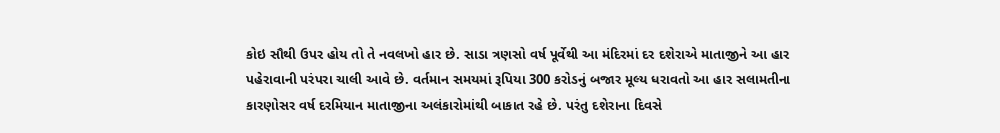કોઇ સૌથી ઉપર હોય તો તે નવલખો હાર છે. સાડા ત્રણસો વર્ષ પૂર્વેથી આ મંદિરમાં દર દશેરાએ માતાજીને આ હાર પહેરાવાની પરંપરા ચાલી આવે છે. વર્તમાન સમયમાં રૂપિયા 300 કરોડનું બજાર મૂલ્ય ધરાવતો આ હાર સલામતીના કારણોસર વર્ષ દરમિયાન માતાજીના અલંકારોમાંથી બાકાત રહે છે. પરંતુ દશેરાના દિવસે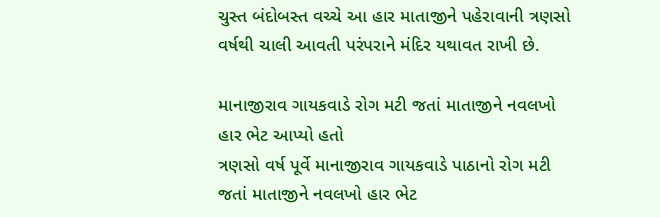ચુસ્ત બંદોબસ્ત વચ્ચે આ હાર માતાજીને પહેરાવાની ત્રણસો વર્ષથી ચાલી આવતી પરંપરાને મંદિર યથાવત રાખી છે.

માનાજીરાવ ગાયકવાડે રોગ મટી જતાં માતાજીને નવલખો હાર ભેટ આપ્યો હતો
ત્રણસો વર્ષ પૂર્વે માનાજીરાવ ગાયકવાડે પાઠાનો રોગ મટી જતાં માતાજીને નવલખો હાર ભેટ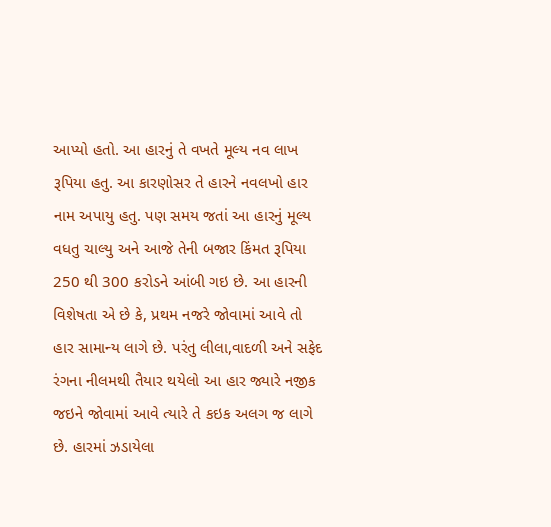આપ્યો હતો. આ હારનું તે વખતે મૂલ્ય નવ લાખ રૂપિયા હતુ. આ કારણોસર તે હારને નવલખો હાર નામ અપાયુ હતુ. પણ સમય જતાં આ હારનું મૂલ્ય વધતુ ચાલ્યુ અને આજે તેની બજાર કિંમત રૂપિયા 250 થી 300 કરોડને આંબી ગઇ છે. આ હારની વિશેષતા એ છે કે, પ્રથમ નજરે જોવામાં આવે તો હાર સામાન્ય લાગે છે. પરંતુ લીલા,વાદળી અને સફેદ રંગના નીલમથી તૈયાર થયેલો આ હાર જ્યારે નજીક જઇને જોવામાં આવે ત્યારે તે કઇક અલગ જ લાગે છે. હારમાં ઝડાયેલા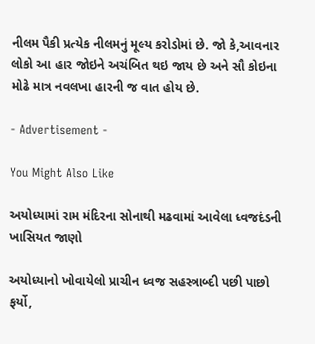નીલમ પૈકી પ્રત્યેક નીલમનું મૂલ્ય કરોડોમાં છે. જો કે,આવનાર લોકો આ હાર જોઇને અચંબિત થઇ જાય છે અને સૌ કોઇના મોઢે માત્ર નવલખા હારની જ વાત હોય છે.

- Advertisement -

You Might Also Like

અયોધ્યામાં રામ મંદિરના સોનાથી મઢવામાં આવેલા ધ્વજદંડની ખાસિયત જાણો

અયોધ્યાનો ખોવાયેલો પ્રાચીન ધ્વજ સહસ્ત્રાબ્દી પછી પાછો ફર્યો,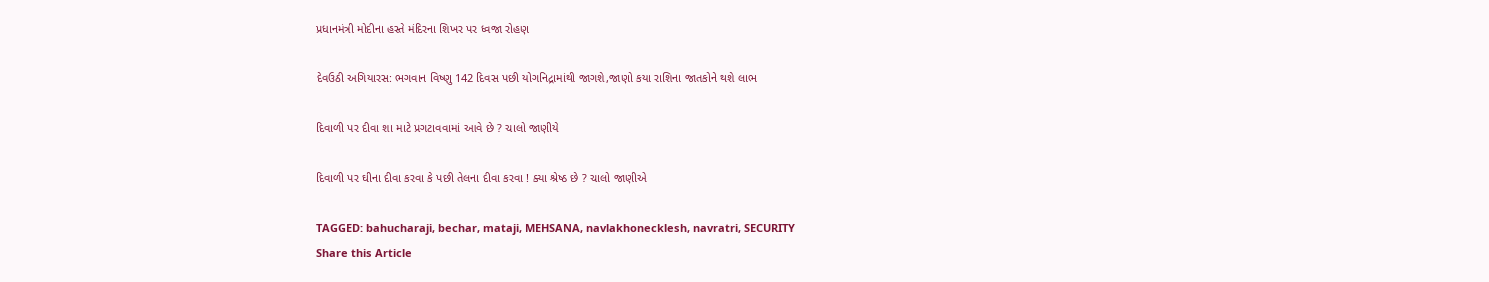પ્રધાનમંત્રી મોદીના હસ્તે મંદિરના શિખર પર ધ્વજા રોહણ

દેવઉઠી અગિયારસ: ભગવાન વિષ્ણુ 142 દિવસ પછી યોગનિદ્રામાંથી જાગશે,જાણો કયા રાશિના જાતકોને થશે લાભ

દિવાળી પર દીવા શા માટે પ્રગટાવવામાં આવે છે ? ચાલો જાણીયે

દિવાળી પર ઘીના દીવા કરવા કે પછી તેલના દીવા કરવા ! ક્યા શ્રેષ્ઠ છે ? ચાલો જાણીએ

TAGGED: bahucharaji, bechar, mataji, MEHSANA, navlakhonecklesh, navratri, SECURITY
Share this Article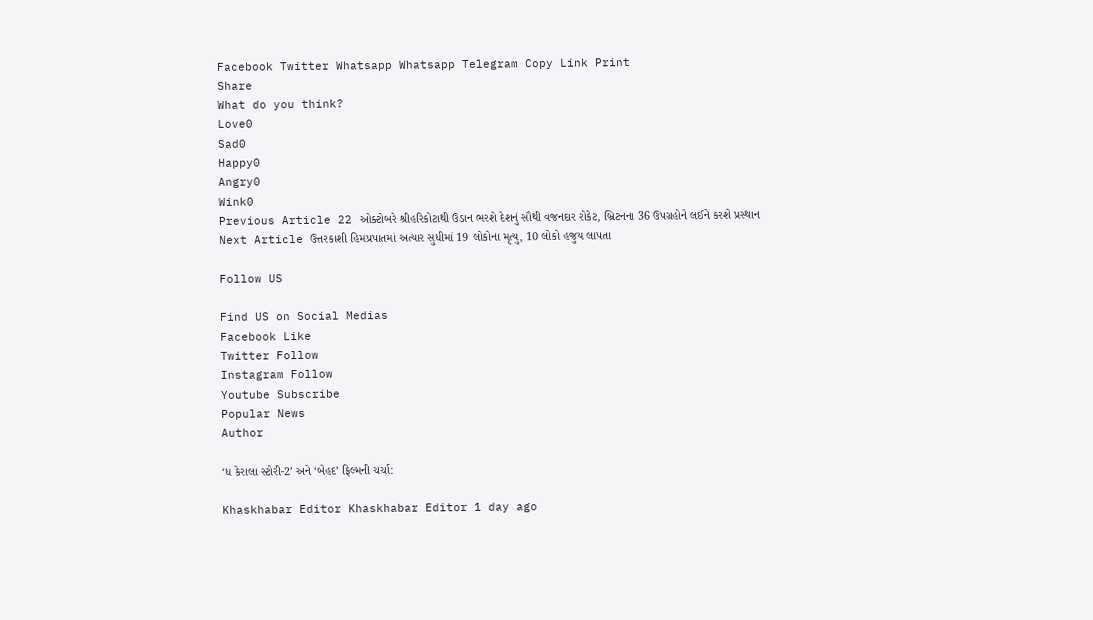Facebook Twitter Whatsapp Whatsapp Telegram Copy Link Print
Share
What do you think?
Love0
Sad0
Happy0
Angry0
Wink0
Previous Article 22 ઓક્ટોબરે શ્રીહરિકોટાથી ઉડાન ભરશે દેશનું સૌથી વજનદાર રોકેટ, બ્રિટનના 36 ઉપગ્રહોને લઈને કરશે પ્રસ્થાન
Next Article ઉત્તરકાશી હિમપ્રપાતમાં અત્યાર સુધીમાં 19 લોકોના મૃત્યુ, 10 લોકો હજુય લાપતા

Follow US

Find US on Social Medias
Facebook Like
Twitter Follow
Instagram Follow
Youtube Subscribe
Popular News
Author

‘ધ કેરાલા સ્ટોરી-2’ અને ‘બેહદ’ ફિલ્મની ચર્ચા:

Khaskhabar Editor Khaskhabar Editor 1 day ago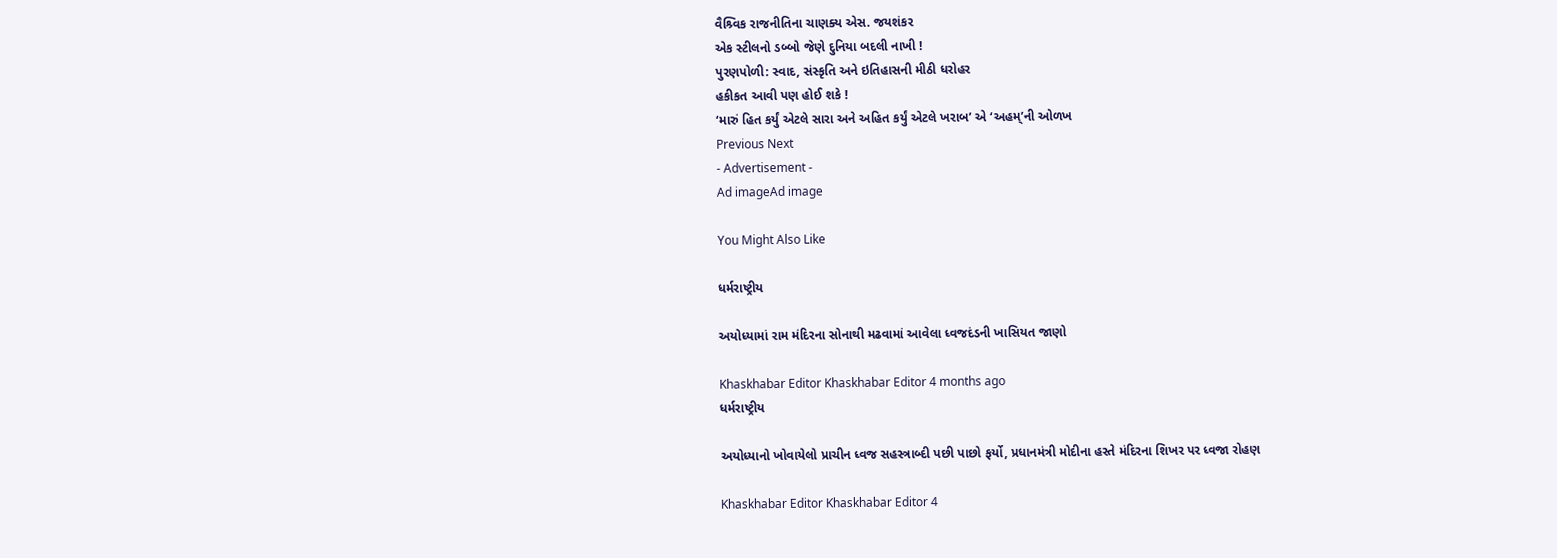વૈશ્ર્વિક રાજનીતિના ચાણક્ય એસ. જયશંકર
એક સ્ટીલનો ડબ્બો જેણે દુનિયા બદલી નાખી !
પુરણપોળી: સ્વાદ, સંસ્કૃતિ અને ઇતિહાસની મીઠી ધરોહર
હકીકત આવી પણ હોઈ શકે !
‘મારું હિત કર્યું એટલે સારા અને અહિત કર્યું એટલે ખરાબ’ એ ‘અહમ્’ની ઓળખ
Previous Next
- Advertisement -
Ad imageAd image

You Might Also Like

ધર્મરાષ્ટ્રીય

અયોધ્યામાં રામ મંદિરના સોનાથી મઢવામાં આવેલા ધ્વજદંડની ખાસિયત જાણો

Khaskhabar Editor Khaskhabar Editor 4 months ago
ધર્મરાષ્ટ્રીય

અયોધ્યાનો ખોવાયેલો પ્રાચીન ધ્વજ સહસ્ત્રાબ્દી પછી પાછો ફર્યો, પ્રધાનમંત્રી મોદીના હસ્તે મંદિરના શિખર પર ધ્વજા રોહણ

Khaskhabar Editor Khaskhabar Editor 4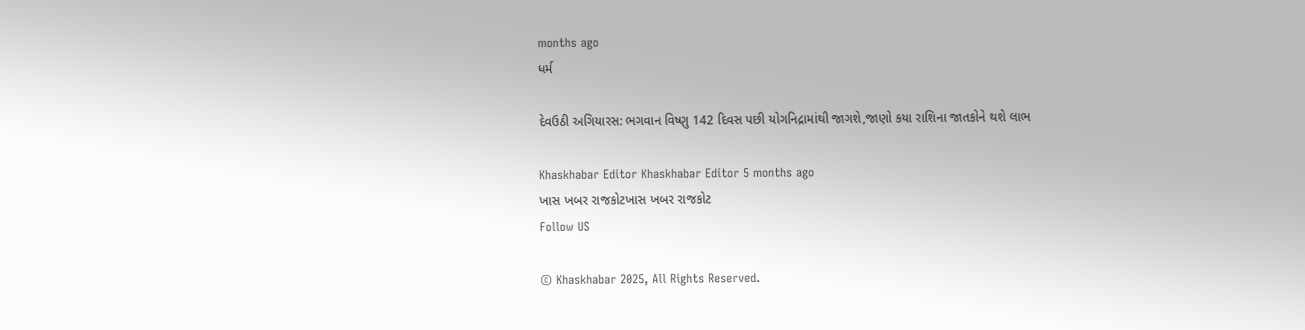months ago
ધર્મ

દેવઉઠી અગિયારસ: ભગવાન વિષ્ણુ 142 દિવસ પછી યોગનિદ્રામાંથી જાગશે,જાણો કયા રાશિના જાતકોને થશે લાભ

Khaskhabar Editor Khaskhabar Editor 5 months ago
ખાસ ખબર રાજકોટખાસ ખબર રાજકોટ
Follow US

© Khaskhabar 2025, All Rights Reserved.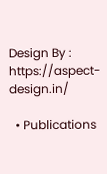Design By : https://aspect-design.in/

  • Publications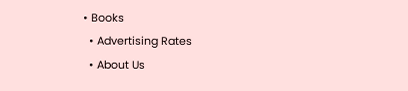• Books
  • Advertising Rates
  • About Us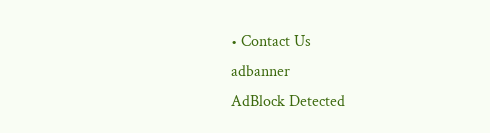• Contact Us
adbanner
AdBlock Detected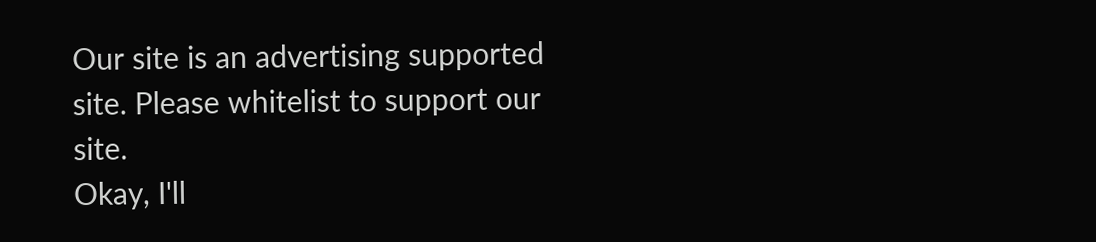Our site is an advertising supported site. Please whitelist to support our site.
Okay, I'll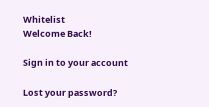Whitelist
Welcome Back!

Sign in to your account

Lost your password?